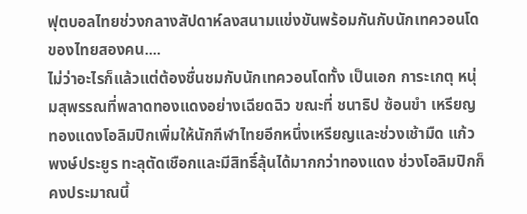ฟุตบอลไทยช่วงกลางสัปดาห์ลงสนามแข่งขันพร้อมกันกับนักเทควอนโดของไทยสองคน....
ไม่ว่าอะไรก็แล้วแต่ต้องชื่นชมกับนักเทควอนโดทั้ง เป็นเอก การะเกตุ หนุ่มสุพรรณที่พลาดทองแดงอย่างเฉียดฉิว ขณะที่ ชนาธิป ซ้อนขำ เหรียญทองแดงโอลิมปิกเพิ่มให้นักกีฬาไทยอีกหนึ่งเหรียญและช่วงเช้ามืด แก้ว พงษ์ประยูร ทะลุตัดเชือกและมีสิทธิ์ลุ้นได้มากกว่าทองแดง ช่วงโอลิมปิกก็คงประมาณนี้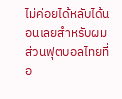ไม่ค่อยได้หลับได้นอนเลยสำหรับผม
ส่วนฟุตบอลไทยที่อ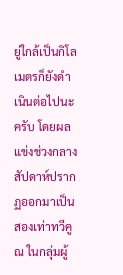ยู่ใกล้เป็นกิโลเมตรก็ยังดำเนินต่อไปนะครับ โดยผลแข่งช่วงกลางสัปดาห์ปรากฏออกมาเป็นสองเท่าทวีคูณ ในกลุ่มผู้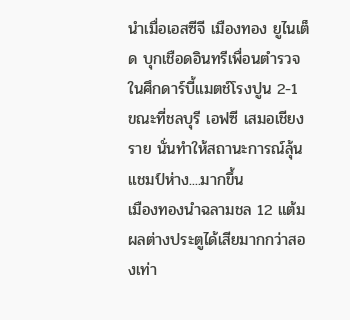นำเมื่อเอสซีจี เมืองทอง ยูไนเต็ด บุกเชือดอินทรีเพื่อนตำรวจในศึกดาร์บี้แมตช์โรงปูน 2-1 ขณะที่ชลบุรี เอฟซี เสมอเชียงราย นั่นทำให้สถานะการณ์ลุ้นแชมป์ห่าง....มากขึ้น
เมืองทองนำฉลามชล 12 แต้ม ผลต่างประตูได้เสียมากกว่าสองเท่า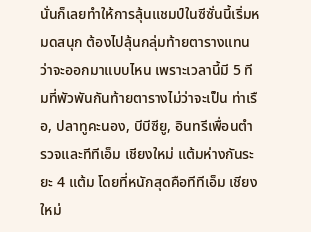นั่นก็เลยทำให้การลุ้นแชมป์ในซีซั่นนี้เริ่มหมดสนุก ต้องไปลุ้นกลุ่มท้ายตารางแทนว่าจะออกมาแบบไหน เพราะเวลานี้มี 5 ทีมที่พัวพันกันท้ายตารางไม่ว่าจะเป็น ท่าเรือ, ปลาทูคะนอง, บีบีซียู, อินทรีเพื่อนตำรวจและทีทีเอ็ม เชียงใหม่ แต้มห่างกันระยะ 4 แต้ม โดยที่หนักสุดคือทีทีเอ็ม เชียงใหม่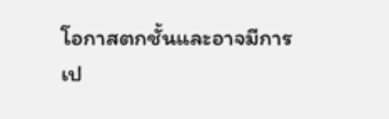โอกาสตกชั้นและอาจมีการเป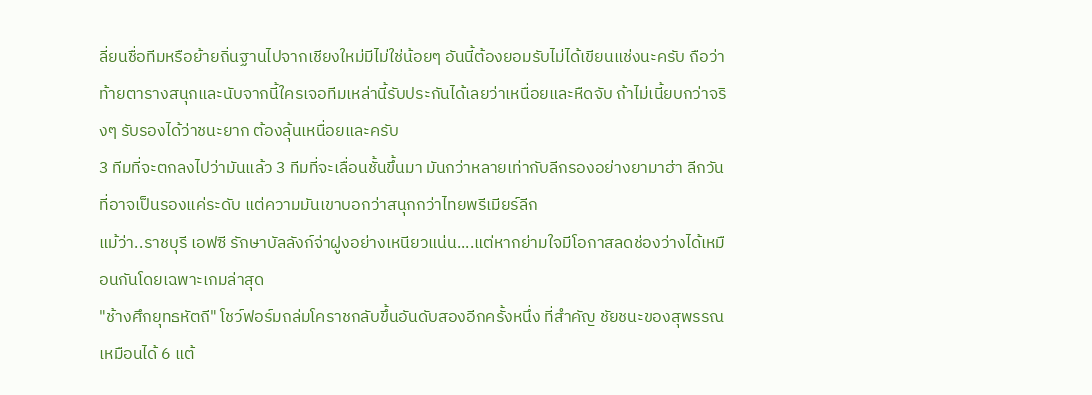ลี่ยนชื่อทีมหรือย้ายถิ่นฐานไปจากเชียงใหม่มีไม่ใช่น้อยๆ อันนี้ต้องยอมรับไม่ได้เขียนแช่งนะครับ ถือว่าท้ายตารางสนุกและนับจากนี้ใครเจอทีมเหล่านี้รับประกันได้เลยว่าเหนื่อยและหืดจับ ถ้าไม่เนี้ยบกว่าจริงๆ รับรองได้ว่าชนะยาก ต้องลุ้นเหนื่อยและครับ
3 ทีมที่จะตกลงไปว่ามันแล้ว 3 ทีมที่จะเลื่อนชั้นขึ้นมา มันกว่าหลายเท่ากับลีกรองอย่างยามาฮ่า ลีกวัน ที่อาจเป็นรองแค่ระดับ แต่ความมันเขาบอกว่าสนุกกว่าไทยพรีเมียร์ลีก
แม้ว่า..ราชบุรี เอฟซี รักษาบัลลังก์จ่าฝูงอย่างเหนียวแน่น....แต่หากย่ามใจมีโอกาสลดช่องว่างได้เหมือนกันโดยเฉพาะเกมล่าสุด
"ช้างศึกยุทธหัตถี" โชว์ฟอร์มถล่มโคราชกลับขึ้นอันดับสองอีกครั้งหนึ่ง ที่สำคัญ ชัยชนะของสุพรรณเหมือนได้ 6 แต้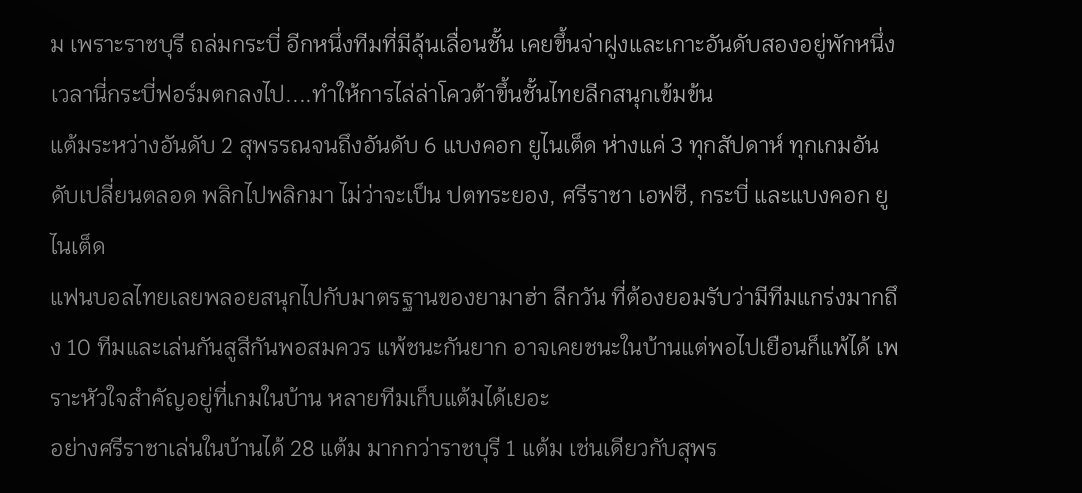ม เพราะราชบุรี ถล่มกระบี่ อีกหนึ่งทีมที่มีลุ้นเลื่อนชั้น เคยขึ้นจ่าฝูงและเกาะอันดับสองอยู่พักหนึ่ง เวลานี่กระบี่ฟอร์มตกลงไป....ทำให้การไล่ล่าโควต้าขึ้นชั้นไทยลีกสนุกเข้มข้น
แต้มระหว่างอันดับ 2 สุพรรณจนถึงอันดับ 6 แบงคอก ยูไนเต็ด ห่างแค่ 3 ทุกสัปดาห์ ทุกเกมอันดับเปลี่ยนตลอด พลิกไปพลิกมา ไม่ว่าจะเป็น ปตทระยอง, ศรีราชา เอฟซี, กระบี่ และแบงคอก ยูไนเต็ด
แฟนบอลไทยเลยพลอยสนุกไปกับมาตรฐานของยามาฮ่า ลีกวัน ที่ต้องยอมรับว่ามีทีมแกร่งมากถึง 10 ทีมและเล่นกันสูสีกันพอสมควร แพ้ชนะกันยาก อาจเคยชนะในบ้านแต่พอไปเยือนก็แพ้ได้ เพราะหัวใจสำคัญอยู่ที่เกมในบ้าน หลายทีมเก็บแต้มได้เยอะ
อย่างศรีราชาเล่นในบ้านได้ 28 แต้ม มากกว่าราชบุรี 1 แต้ม เช่นเดียวกับสุพร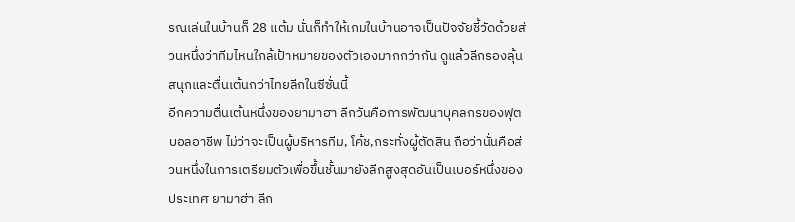รณเล่นในบ้านก็ 28 แต้ม นั่นก็ทำให้เกมในบ้านอาจเป็นปัจจัยชี้วัดด้วยส่วนหนึ่งว่าทีมไหนใกล้เป้าหมายของตัวเองมากกว่ากัน ดูแล้วลีกรองลุ้นสนุกและตื่นเต้นกว่าไทยลีกในซีซั่นนี้
อีกความตื่นเต้นหนึ่งของยามาฮา ลีกวันคือการพัฒนาบุคลกรของฟุตบอลอาชีพ ไม่ว่าจะเป็นผู้บริหารทีม, โค้ช,กระทั่งผู้ตัดสิน ถือว่านั่นคือส่วนหนึ่งในการเตรียมตัวเพื่อขึ้นชั้นมายังลีกสูงสุดอันเป็นเบอร์หนึ่งของประเทศ ยามาฮ่า ลีก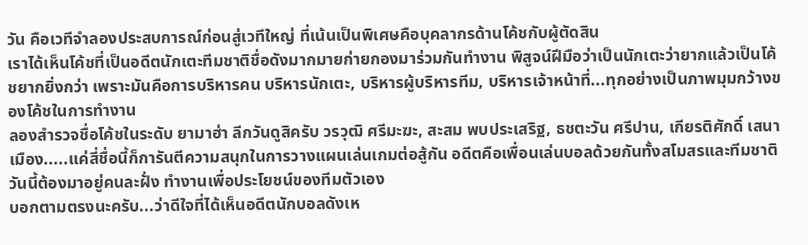วัน คือเวทีจำลองประสบการณ์ก่อนสู่เวทีใหญ่ ที่เน้นเป็นพิเศษคือบุคลากรด้านโค้ชกับผู้ตัดสิน
เราได้เห็นโค้ชที่เป็นอดีตนักเตะทีมชาติชื่อดังมากมายก่ายกองมาร่วมกันทำงาน พิสูจน์ฝีมือว่าเป็นนักเตะว่ายากแล้วเป็นโค้ชยากยิ่งกว่า เพราะมันคือการบริหารคน บริหารนักเตะ, บริหารผู้บริหารทีม, บริหารเจ้าหน้าที่...ทุกอย่างเป็นภาพมุมกว้างของโค้ชในการทำงาน
ลองสำรวจชื่อโค้ชในระดับ ยามาฮ่า ลีกวันดูสิครับ วรวุฒิ ศรีมะฆะ, สะสม พบประเสริฐ, ธชตะวัน ศรีปาน, เกียรติศักดิ์ เสนาเมือง.....แค่สี่ชื่อนี้ก็การันตีความสนุกในการวางแผนเล่นเกมต่อสู้กัน อดีตคือเพื่อนเล่นบอลด้วยกันทั้งสโมสรและทีมชาติ วันนี้ต้องมาอยู่คนละฝั่ง ทำงานเพื่อประโยชน์ของทีมตัวเอง
บอกตามตรงนะครับ...ว่าดีใจที่ได้เห็นอดีตนักบอลดังเห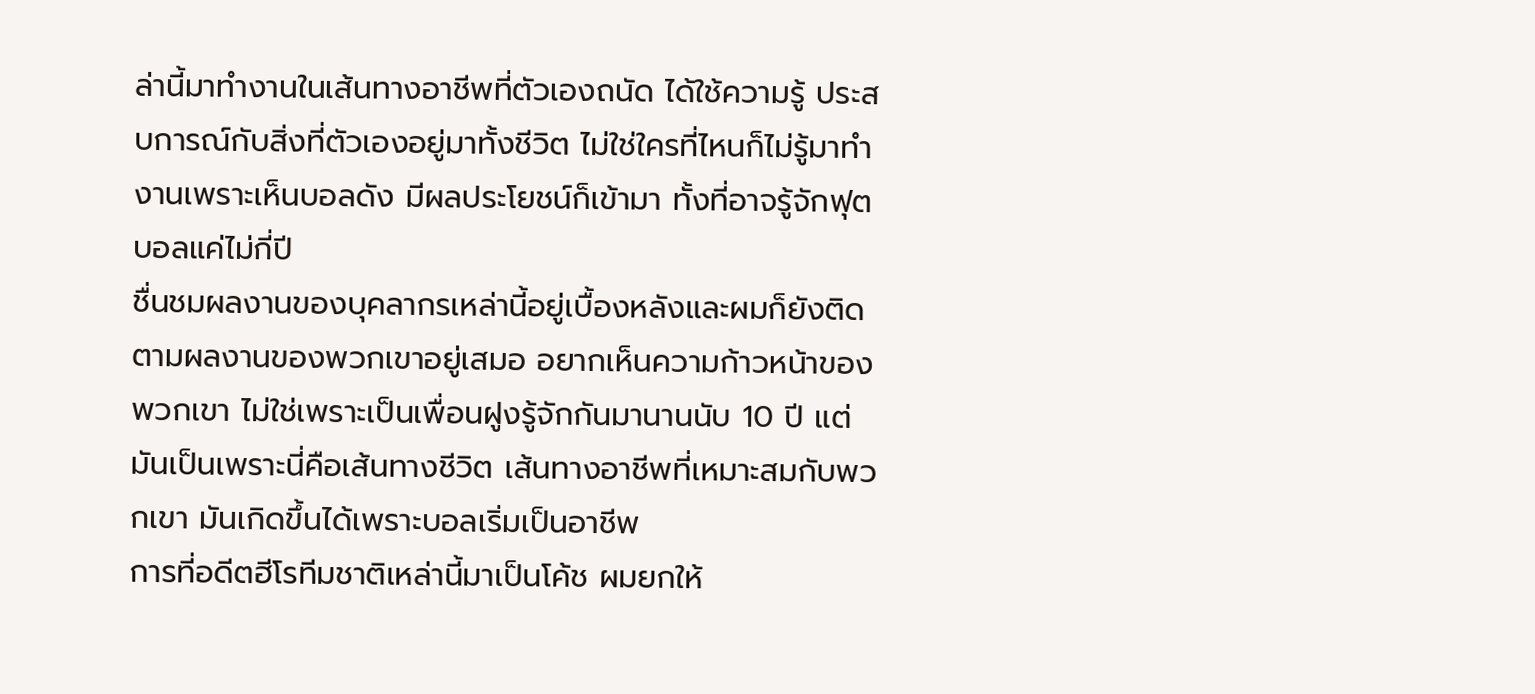ล่านี้มาทำงานในเส้นทางอาชีพที่ตัวเองถนัด ได้ใช้ความรู้ ประสบการณ์กับสิ่งที่ตัวเองอยู่มาทั้งชีวิต ไม่ใช่ใครที่ไหนก็ไม่รู้มาทำงานเพราะเห็นบอลดัง มีผลประโยชน์ก็เข้ามา ทั้งที่อาจรู้จักฟุตบอลแค่ไม่กี่ปี
ชื่นชมผลงานของบุคลากรเหล่านี้อยู่เบื้องหลังและผมก็ยังติดตามผลงานของพวกเขาอยู่เสมอ อยากเห็นความก้าวหน้าของพวกเขา ไม่ใช่เพราะเป็นเพื่อนฝูงรู้จักกันมานานนับ 10 ปี แต่มันเป็นเพราะนี่คือเส้นทางชีวิต เส้นทางอาชีพที่เหมาะสมกับพวกเขา มันเกิดขึ้นได้เพราะบอลเริ่มเป็นอาชีพ
การที่อดีตฮีโรทีมชาติเหล่านี้มาเป็นโค้ช ผมยกให้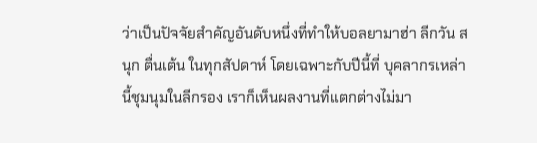ว่าเป็นปัจจัยสำคัญอันดับหนึ่งที่ทำให้บอลยามาฮ่า ลีกวัน สนุก ตื่นเต้น ในทุกสัปดาห์ โดยเฉพาะกับปีนี้ที่ บุคลากรเหล่านี้ชุมนุมในลีกรอง เราก็เห็นผลงานที่แตกต่างไม่มา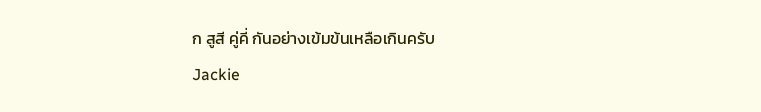ก สูสี คู่คี่ กันอย่างเข้มข้นเหลือเกินครับ
Jackie